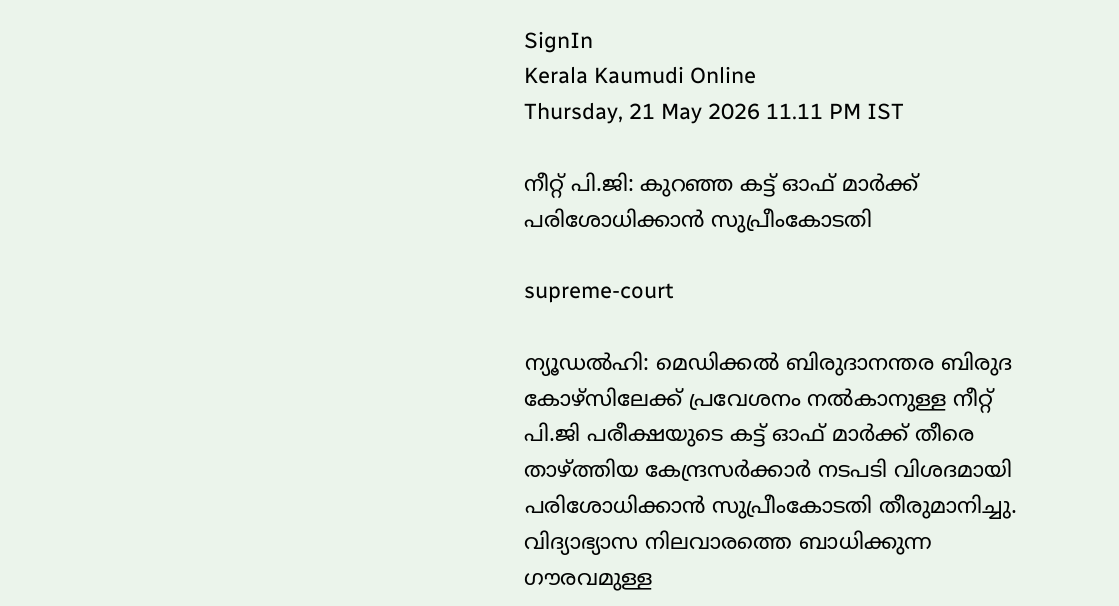SignIn
Kerala Kaumudi Online
Thursday, 21 May 2026 11.11 PM IST

നീറ്റ് പി.ജി: കുറഞ്ഞ കട്ട് ഓഫ് മാർക്ക് പരിശോധിക്കാൻ സുപ്രീംകോടതി

supreme-court

ന്യൂഡൽഹി: മെഡിക്കൽ ബിരുദാനന്തര ബിരുദ കോഴ്സിലേക്ക് പ്രവേശനം നൽകാനുള്ള നീറ്റ് പി.ജി പരീക്ഷയുടെ കട്ട് ഓഫ് മാർക്ക് തീരെ താഴ്ത്തിയ കേന്ദ്രസർക്കാർ നടപടി വിശദമായി പരിശോധിക്കാൻ സുപ്രീംകോടതി തീരുമാനിച്ചു. വിദ്യാഭ്യാസ നിലവാരത്തെ ബാധിക്കുന്ന ഗൗരവമുള്ള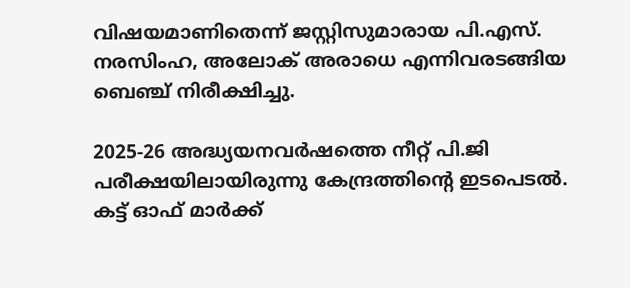വിഷയമാണിതെന്ന് ജസ്റ്റിസുമാരായ പി.എസ്. നരസിംഹ, അലോക് അരാധെ എന്നിവരടങ്ങിയ ബെഞ്ച് നിരീക്ഷിച്ചു.

2025-26 അദ്ധ്യയനവർഷത്തെ നീറ്റ് പി.ജി പരീക്ഷയിലായിരുന്നു കേന്ദ്രത്തിന്റെ ഇടപെടൽ. കട്ട് ഓഫ് മാർക്ക്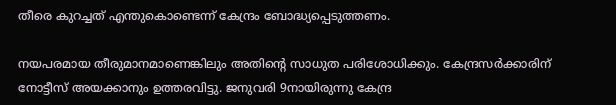തീരെ കുറച്ചത് എന്തുകൊണ്ടെന്ന് കേന്ദ്രം ബോദ്ധ്യപ്പെടുത്തണം.

നയപരമായ തീരുമാനമാണെങ്കിലും അതിന്റെ സാധുത പരിശോധിക്കും. കേന്ദ്രസർക്കാരിന് നോട്ടീസ് അയക്കാനും ഉത്തരവിട്ടു. ജനുവരി 9നായിരുന്നു കേന്ദ്ര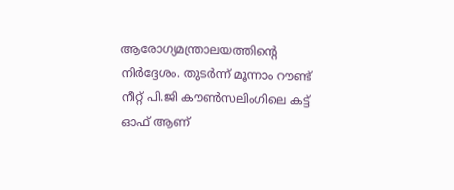ആരോഗ്യമന്ത്രാലയത്തിന്റെ നിർദ്ദേശം. തുടർന്ന് മൂന്നാം റൗണ്ട് നീറ്റ് പി.ജി കൗൺസലിംഗിലെ കട്ട് ഓഫ് ആണ്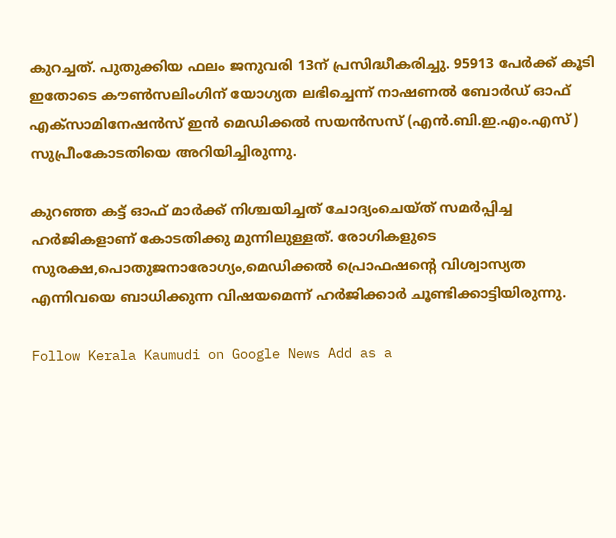കുറച്ചത്. പുതുക്കിയ ഫലം ജനുവരി 13ന് പ്രസിദ്ധീകരിച്ചു. 95913 പേർക്ക് കൂടി ഇതോടെ കൗൺസലിംഗിന് യോഗ്യത ലഭിച്ചെന്ന് നാഷണൽ ബോർഡ് ഓഫ് എക്‌സാമിനേഷൻസ് ഇൻ മെഡിക്കൽ സയൻസസ് (എൻ.ബി.ഇ.എം.എസ്) സുപ്രീംകോടതിയെ അറിയിച്ചിരുന്നു.

കുറഞ്ഞ കട്ട് ഓഫ് മാർക്ക് നിശ്ചയിച്ചത് ചോദ്യംചെയ്‌ത് സമ‌ർപ്പിച്ച ഹ‌ർജികളാണ് കോടതിക്കു മുന്നിലുള്ളത്. രോഗികളുടെ സുരക്ഷ,പൊതുജനാരോഗ്യം,മെഡിക്കൽ പ്രൊഫഷന്റെ വിശ്വാസ്യത എന്നിവയെ ബാധിക്കുന്ന വിഷയമെന്ന് ഹർജിക്കാർ ചൂണ്ടിക്കാട്ടിയിരുന്നു.

Follow Kerala Kaumudi on Google News Add as a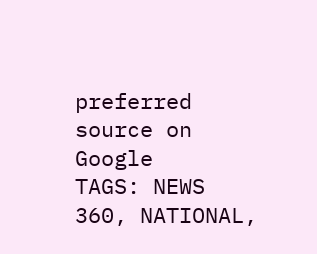preferred source on Google
TAGS: NEWS 360, NATIONAL,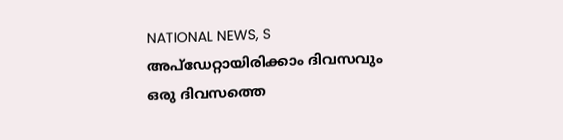NATIONAL NEWS, S
അപ്ഡേറ്റായിരിക്കാം ദിവസവും
ഒരു ദിവസത്തെ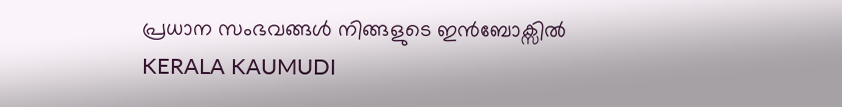പ്രധാന സംഭവങ്ങൾ നിങ്ങളുടെ ഇൻബോക്സിൽ
KERALA KAUMUDI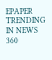EPAPER
TRENDING IN NEWS 360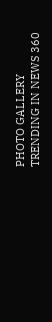PHOTO GALLERY
TRENDING IN NEWS 360